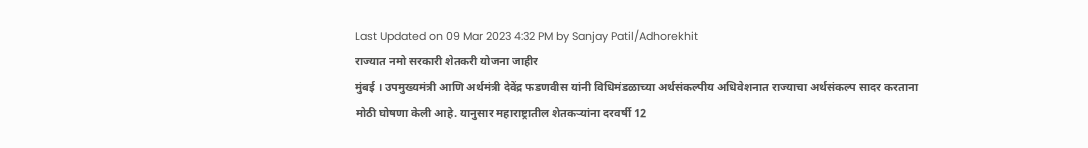Last Updated on 09 Mar 2023 4:32 PM by Sanjay Patil/Adhorekhit
राज्यात नमो सरकारी शेतकरी योजना जाहीर
मुंबई । उपमुख्यमंत्री आणि अर्थमंत्री देवेंद्र फडणवीस यांनी विधिमंडळाच्या अर्थसंकल्पीय अधिवेशनात राज्याचा अर्थसंकल्प सादर करताना मोठी घोषणा केली आहे. यानुसार महाराष्ट्रातील शेतकऱ्यांना दरवर्षी 12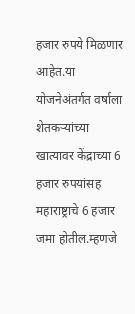हजार रुपये मिळणार आहेत.या योजनेअंतर्गत वर्षाला शेतकऱ्यांच्या खात्यावर केंद्राच्या 6 हजार रुपयांसह महाराष्ट्राचे 6 हजार जमा होतील.म्हणजे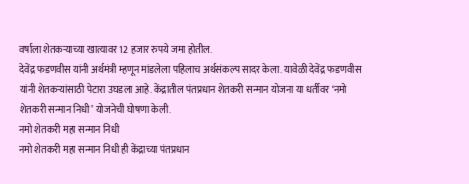वर्षाला शेतकऱ्याच्या खात्यावर 12 हजार रुपये जमा होतील.
देवेंद्र फडणवीस यांनी अर्थमंत्री म्हणून मांडलेला पहिलाच अर्थसंकल्प सादर केला. यावेळी देवेंद्र फडणवीस यांनी शेतकऱ्यांसाठी पेटारा उघडला आहे. केंद्रातील पंतप्रधान शेतकरी सन्मान योजना या धर्तीवर ‘नमो शेतकरी सन्मान निधी’ योजनेची घोषणा केली.
नमो शेतकरी महा सन्मान निधी
नमो शेतकरी महा सन्मान निधी ही केंद्राच्या पंतप्रधान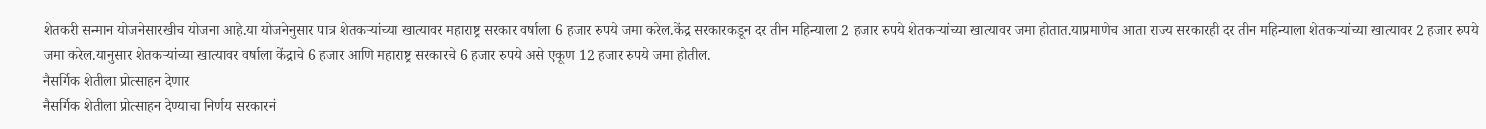शेतकरी सन्मान योजनेसारखीच योजना आहे.या योजनेनुसार पात्र शेतकऱ्यांच्या खात्यावर महाराष्ट्र सरकार वर्षाला 6 हजार रुपये जमा करेल.केंद्र सरकारकडून दर तीन महिन्याला 2 हजार रुपये शेतकऱ्यांच्या खात्यावर जमा होतात.याप्रमाणेच आता राज्य सरकारही दर तीन महिन्याला शेतकऱ्यांच्या खात्यावर 2 हजार रुपये जमा करेल.यानुसार शेतकऱ्यांच्या खात्यावर वर्षाला केंद्राचे 6 हजार आणि महाराष्ट्र सरकारचे 6 हजार रुपये असे एकूण 12 हजार रुपये जमा होतील.
नैसर्गिक शेतीला प्रोत्साहन देणार
नैसर्गिक शेतीला प्रोत्साहन देण्याचा निर्णय सरकारनं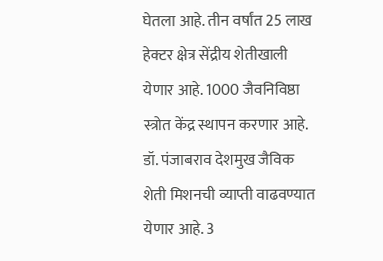घेतला आहे. तीन वर्षांत 25 लाख हेक्टर क्षेत्र सेंद्रीय शेतीखाली येणार आहे. 1000 जैवनिविष्ठा स्त्रोत केंद्र स्थापन करणार आहे. डॉ. पंजाबराव देशमुख जैविक शेती मिशनची व्याप्ती वाढवण्यात येणार आहे. 3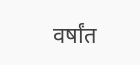वर्षांत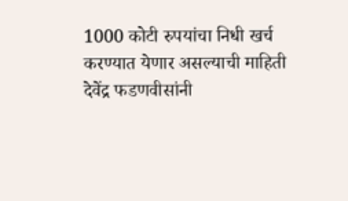1000 कोटी रुपयांचा निधी खर्च करण्यात येणार असल्याची माहिती देवेंद्र फडणवीसांनी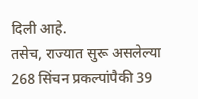दिली आहे.
तसेच, राज्यात सुरू असलेल्या 268 सिंचन प्रकल्पांपैकी 39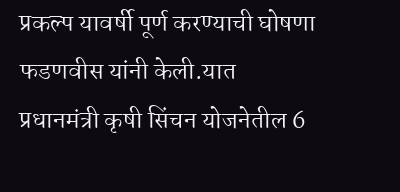प्रकल्प यावर्षी पूर्ण करण्याची घोषणा फडणवीस यांनी केली.यात प्रधानमंत्री कृषी सिंचन योजनेतील 6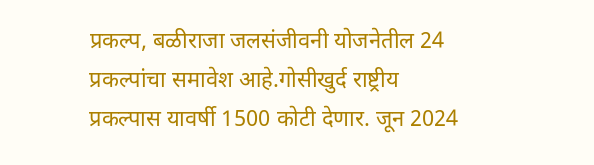प्रकल्प, बळीराजा जलसंजीवनी योजनेतील 24 प्रकल्पांचा समावेश आहे.गोसीखुर्द राष्ट्रीय प्रकल्पास यावर्षी 1500 कोटी देणार. जून 2024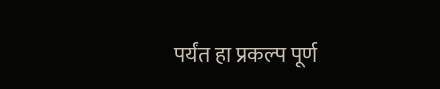पर्यंत हा प्रकल्प पूर्ण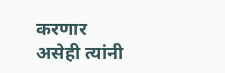करणार असेही त्यांनी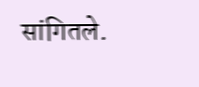सांगितले.